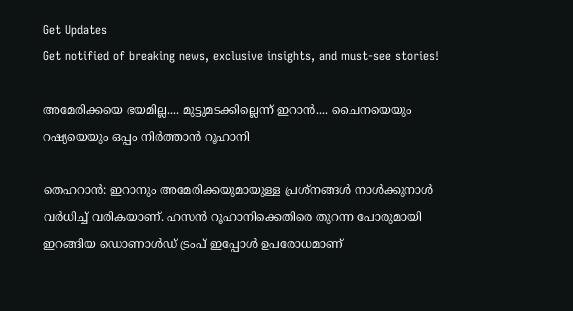Get Updates
Get notified of breaking news, exclusive insights, and must-see stories!

അമേരിക്കയെ ഭയമില്ല.... മുട്ടുമടക്കില്ലെന്ന് ഇറാന്‍.... ചൈനയെയും റഷ്യയെയും ഒപ്പം നിര്‍ത്താന്‍ റൂഹാനി

തെഹറാന്‍: ഇറാനും അമേരിക്കയുമായുള്ള പ്രശ്‌നങ്ങള്‍ നാള്‍ക്കുനാള്‍ വര്‍ധിച്ച് വരികയാണ്. ഹസന്‍ റൂഹാനിക്കെതിരെ തുറന്ന പോരുമായി ഇറങ്ങിയ ഡൊണാള്‍ഡ് ട്രംപ് ഇപ്പോള്‍ ഉപരോധമാണ്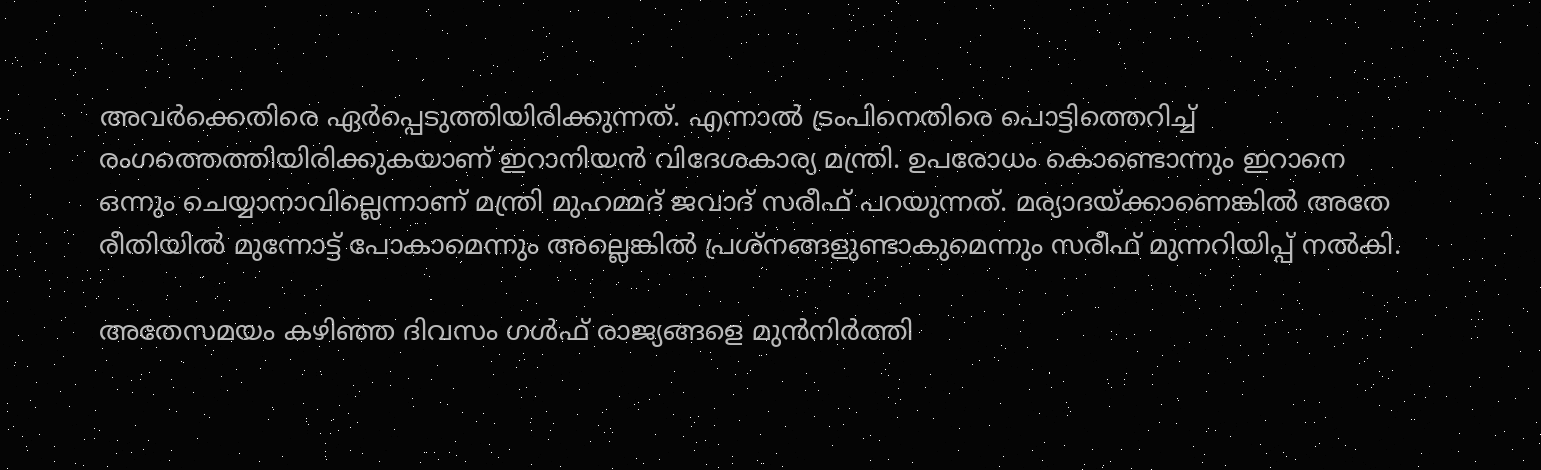അവര്‍ക്കെതിരെ ഏര്‍പ്പെടുത്തിയിരിക്കുന്നത്. എന്നാല്‍ ട്രംപിനെതിരെ പൊട്ടിത്തെറിച്ച് രംഗത്തെത്തിയിരിക്കുകയാണ് ഇറാനിയന്‍ വിദേശകാര്യ മന്ത്രി. ഉപരോധം കൊണ്ടൊന്നും ഇറാനെ ഒന്നും ചെയ്യാനാവില്ലെന്നാണ് മന്ത്രി മുഹമ്മദ് ജവാദ് സരീഫ് പറയുന്നത്. മര്യാദയ്ക്കാണെങ്കില്‍ അതേ രീതിയില്‍ മുന്നോട്ട് പോകാമെന്നും അല്ലെങ്കില്‍ പ്രശ്‌നങ്ങളുണ്ടാകുമെന്നും സരീഫ് മുന്നറിയിപ്പ് നല്‍കി.

അതേസമയം കഴിഞ്ഞ ദിവസം ഗള്‍ഫ് രാജ്യങ്ങളെ മുന്‍നിര്‍ത്തി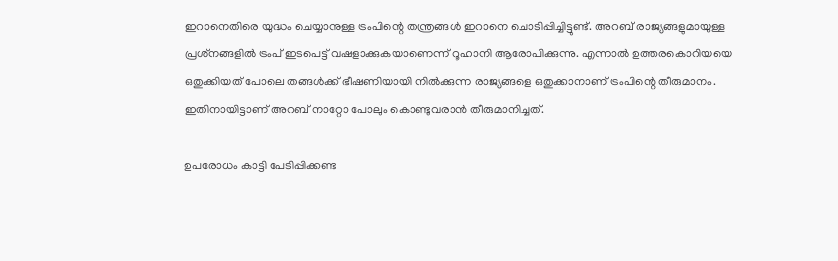ഇറാനെതിരെ യുദ്ധം ചെയ്യാനുള്ള ട്രംപിന്റെ തന്ത്രങ്ങള്‍ ഇറാനെ ചൊടിപ്പിച്ചിട്ടുണ്ട്. അറബ് രാജ്യങ്ങളുമായുള്ള പ്രശ്‌നങ്ങളില്‍ ട്രംപ് ഇടപെട്ട് വഷളാക്കുകയാണെന്ന് റൂഹാനി ആരോപിക്കുന്നു. എന്നാല്‍ ഉത്തരകൊറിയയെ ഒതുക്കിയത് പോലെ തങ്ങള്‍ക്ക് ഭീഷണിയായി നില്‍ക്കുന്ന രാജ്യങ്ങളെ ഒതുക്കാനാണ് ട്രംപിന്റെ തീരുമാനം. ഇതിനായിട്ടാണ് അറബ് നാറ്റോ പോലും കൊണ്ടുവരാന്‍ തീരുമാനിച്ചത്.

ഉപരോധം കാട്ടി പേടിപ്പിക്കണ്ട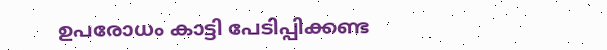ഉപരോധം കാട്ടി പേടിപ്പിക്കണ്ട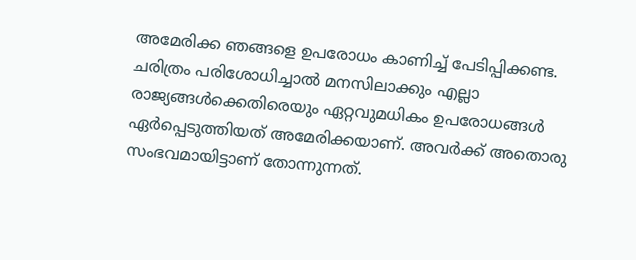അമേരിക്ക ഞങ്ങളെ ഉപരോധം കാണിച്ച് പേടിപ്പിക്കണ്ട. ചരിത്രം പരിശോധിച്ചാല്‍ മനസിലാക്കും എല്ലാ രാജ്യങ്ങള്‍ക്കെതിരെയും ഏറ്റവുമധികം ഉപരോധങ്ങള്‍ ഏര്‍പ്പെടുത്തിയത് അമേരിക്കയാണ്. അവര്‍ക്ക് അതൊരു സംഭവമായിട്ടാണ് തോന്നുന്നത്.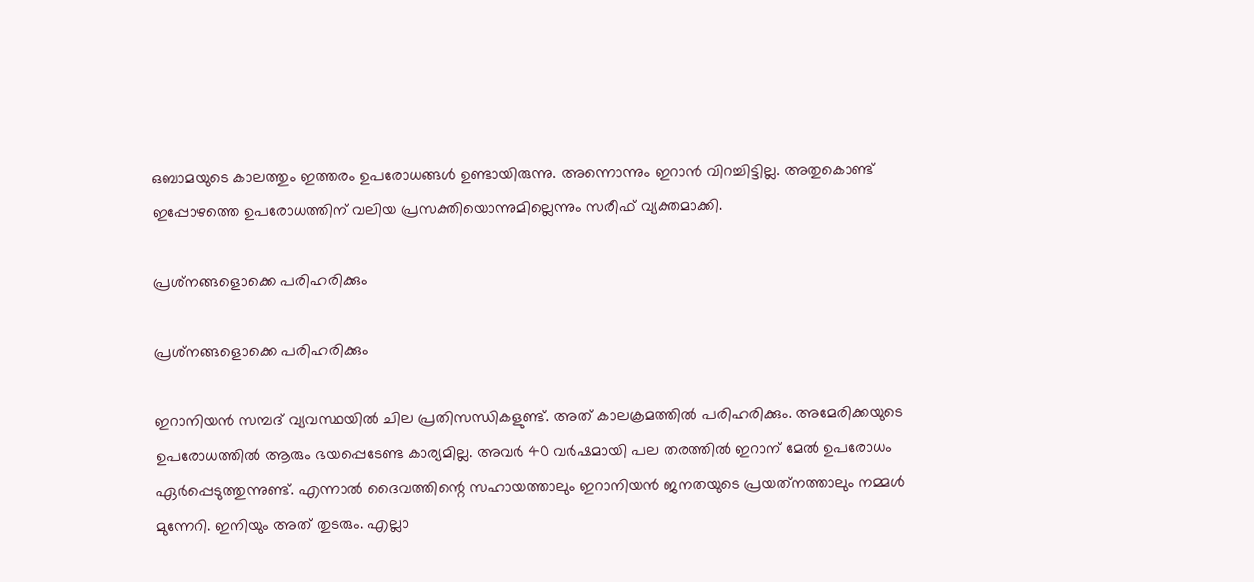ഒബാമയുടെ കാലത്തും ഇത്തരം ഉപരോധങ്ങള്‍ ഉണ്ടായിരുന്നു. അന്നൊന്നും ഇറാന്‍ വിറച്ചിട്ടില്ല. അതുകൊണ്ട് ഇപ്പോഴത്തെ ഉപരോധത്തിന് വലിയ പ്രസക്തിയൊന്നുമില്ലെന്നും സരീഫ് വ്യക്തമാക്കി.

പ്രശ്‌നങ്ങളൊക്കെ പരിഹരിക്കും

പ്രശ്‌നങ്ങളൊക്കെ പരിഹരിക്കും

ഇറാനിയന്‍ സമ്പദ് വ്യവസ്ഥയില്‍ ചില പ്രതിസന്ധികളുണ്ട്. അത് കാലക്രമത്തില്‍ പരിഹരിക്കും. അമേരിക്കയുടെ ഉപരോധത്തില്‍ ആരും ഭയപ്പെടേണ്ട കാര്യമില്ല. അവര്‍ 40 വര്‍ഷമായി പല തരത്തില്‍ ഇറാന് മേല്‍ ഉപരോധം ഏര്‍പ്പെടുത്തുന്നുണ്ട്. എന്നാല്‍ ദൈവത്തിന്റെ സഹായത്താലും ഇറാനിയന്‍ ജനതയുടെ പ്രയത്‌നത്താലും നമ്മള്‍ മുന്നേറി. ഇനിയും അത് തുടരും. എല്ലാ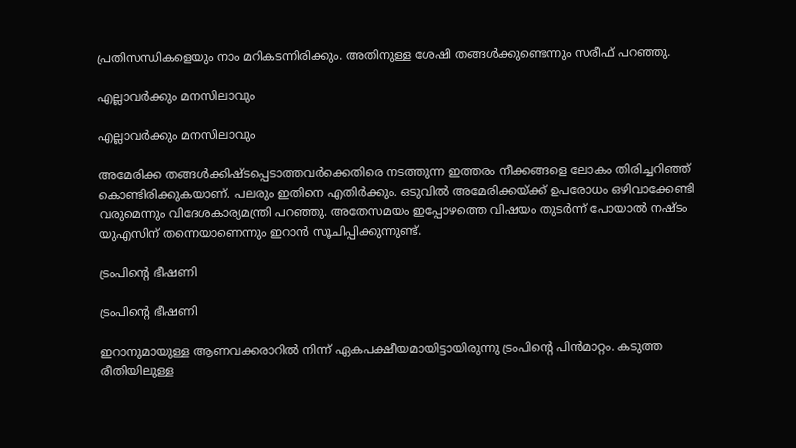പ്രതിസന്ധികളെയും നാം മറികടന്നിരിക്കും. അതിനുള്ള ശേഷി തങ്ങള്‍ക്കുണ്ടെന്നും സരീഫ് പറഞ്ഞു.

എല്ലാവര്‍ക്കും മനസിലാവും

എല്ലാവര്‍ക്കും മനസിലാവും

അമേരിക്ക തങ്ങള്‍ക്കിഷ്ടപ്പെടാത്തവര്‍ക്കെതിരെ നടത്തുന്ന ഇത്തരം നീക്കങ്ങളെ ലോകം തിരിച്ചറിഞ്ഞ് കൊണ്ടിരിക്കുകയാണ്. പലരും ഇതിനെ എതിര്‍ക്കും. ഒടുവില്‍ അമേരിക്കയ്ക്ക് ഉപരോധം ഒഴിവാക്കേണ്ടി വരുമെന്നും വിദേശകാര്യമന്ത്രി പറഞ്ഞു. അതേസമയം ഇപ്പോഴത്തെ വിഷയം തുടര്‍ന്ന് പോയാല്‍ നഷ്ടം യുഎസിന് തന്നെയാണെന്നും ഇറാന്‍ സൂചിപ്പിക്കുന്നുണ്ട്.

ട്രംപിന്റെ ഭീഷണി

ട്രംപിന്റെ ഭീഷണി

ഇറാനുമായുള്ള ആണവക്കരാറില്‍ നിന്ന് ഏകപക്ഷീയമായിട്ടായിരുന്നു ട്രംപിന്റെ പിന്‍മാറ്റം. കടുത്ത രീതിയിലുള്ള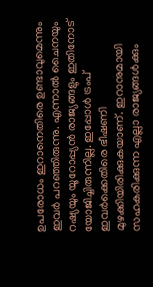ഉപരോധം ഇറാനെതിരെ ഉണ്ടാവുമെന്നും ഇവര്‍ പറഞ്ഞിരുന്നു. എന്നാല്‍ ചൈനയും റഷ്യയും യൂറോപ്പ്യന്‍ രാജ്യങ്ങളും ഇതിനോട് യോജിച്ചിരുന്നില്ല. ഇപ്പോള്‍ ട്രംപ് ഇവര്‍ക്കെതിരെ ഭീഷണി മുഴക്കിയിരിക്കുകയാണ്. ഇറാനുമായി സഹകരിക്കുന്ന എല്ലാ രാജ്യങ്ങള്‍ക്കും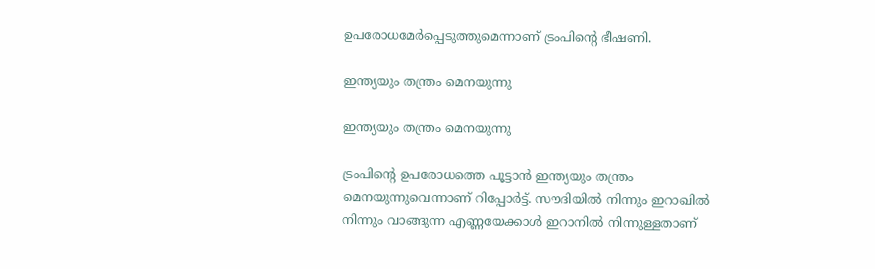ഉപരോധമേര്‍പ്പെടുത്തുമെന്നാണ് ട്രംപിന്റെ ഭീഷണി.

ഇന്ത്യയും തന്ത്രം മെനയുന്നു

ഇന്ത്യയും തന്ത്രം മെനയുന്നു

ട്രംപിന്റെ ഉപരോധത്തെ പൂട്ടാന്‍ ഇന്ത്യയും തന്ത്രം മെനയുന്നുവെന്നാണ് റിപ്പോര്‍ട്ട്. സൗദിയില്‍ നിന്നും ഇറാഖില്‍ നിന്നും വാങ്ങുന്ന എണ്ണയേക്കാള്‍ ഇറാനില്‍ നിന്നുള്ളതാണ്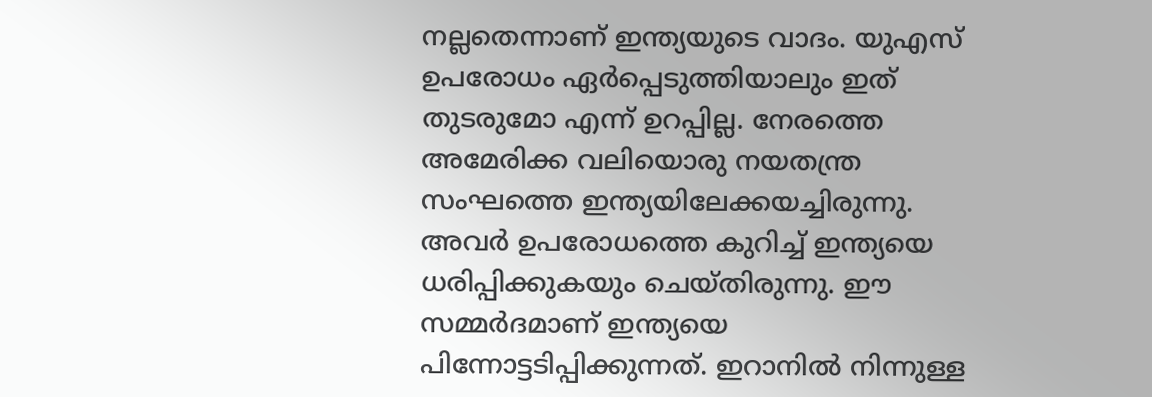നല്ലതെന്നാണ് ഇന്ത്യയുടെ വാദം. യുഎസ് ഉപരോധം ഏര്‍പ്പെടുത്തിയാലും ഇത് തുടരുമോ എന്ന് ഉറപ്പില്ല. നേരത്തെ അമേരിക്ക വലിയൊരു നയതന്ത്ര സംഘത്തെ ഇന്ത്യയിലേക്കയച്ചിരുന്നു. അവര്‍ ഉപരോധത്തെ കുറിച്ച് ഇന്ത്യയെ ധരിപ്പിക്കുകയും ചെയ്തിരുന്നു. ഈ സമ്മര്‍ദമാണ് ഇന്ത്യയെ പിന്നോട്ടടിപ്പിക്കുന്നത്. ഇറാനില്‍ നിന്നുള്ള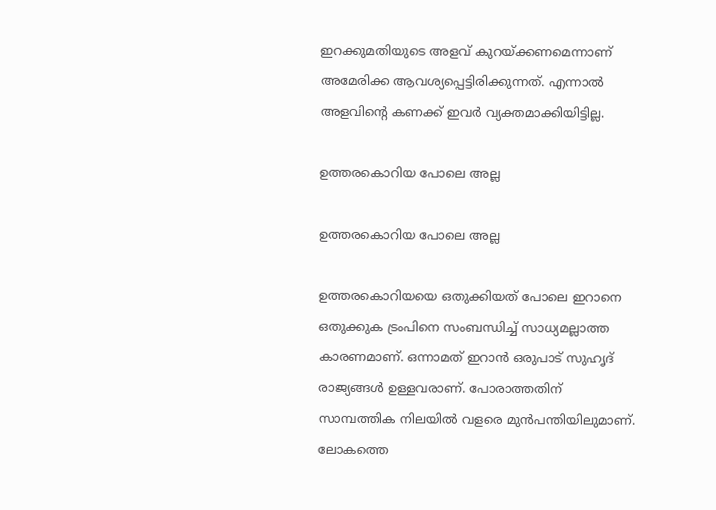ഇറക്കുമതിയുടെ അളവ് കുറയ്ക്കണമെന്നാണ് അമേരിക്ക ആവശ്യപ്പെട്ടിരിക്കുന്നത്. എന്നാല്‍ അളവിന്റെ കണക്ക് ഇവര്‍ വ്യക്തമാക്കിയിട്ടില്ല.

ഉത്തരകൊറിയ പോലെ അല്ല

ഉത്തരകൊറിയ പോലെ അല്ല

ഉത്തരകൊറിയയെ ഒതുക്കിയത് പോലെ ഇറാനെ ഒതുക്കുക ട്രംപിനെ സംബന്ധിച്ച് സാധ്യമല്ലാത്ത കാരണമാണ്. ഒന്നാമത് ഇറാന്‍ ഒരുപാട് സുഹൃദ് രാജ്യങ്ങള്‍ ഉള്ളവരാണ്. പോരാത്തതിന് സാമ്പത്തിക നിലയില്‍ വളരെ മുന്‍പന്തിയിലുമാണ്. ലോകത്തെ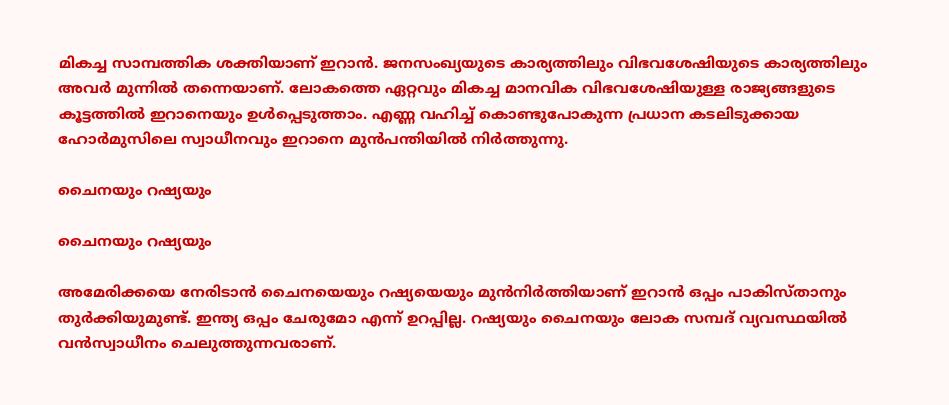മികച്ച സാമ്പത്തിക ശക്തിയാണ് ഇറാന്‍. ജനസംഖ്യയുടെ കാര്യത്തിലും വിഭവശേഷിയുടെ കാര്യത്തിലും അവര്‍ മുന്നില്‍ തന്നെയാണ്. ലോകത്തെ ഏറ്റവും മികച്ച മാനവിക വിഭവശേഷിയുള്ള രാജ്യങ്ങളുടെ കൂട്ടത്തില്‍ ഇറാനെയും ഉള്‍പ്പെടുത്താം. എണ്ണ വഹിച്ച് കൊണ്ടുപോകുന്ന പ്രധാന കടലിടുക്കായ ഹോര്‍മുസിലെ സ്വാധീനവും ഇറാനെ മുന്‍പന്തിയില്‍ നിര്‍ത്തുന്നു.

ചൈനയും റഷ്യയും

ചൈനയും റഷ്യയും

അമേരിക്കയെ നേരിടാന്‍ ചൈനയെയും റഷ്യയെയും മുന്‍നിര്‍ത്തിയാണ് ഇറാന്‍ ഒപ്പം പാകിസ്താനും തുര്‍ക്കിയുമുണ്ട്. ഇന്ത്യ ഒപ്പം ചേരുമോ എന്ന് ഉറപ്പില്ല. റഷ്യയും ചൈനയും ലോക സമ്പദ് വ്യവസ്ഥയില്‍ വന്‍സ്വാധീനം ചെലുത്തുന്നവരാണ്.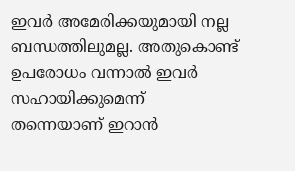ഇവര്‍ അമേരിക്കയുമായി നല്ല ബന്ധത്തിലുമല്ല. അതുകൊണ്ട് ഉപരോധം വന്നാല്‍ ഇവര്‍ സഹായിക്കുമെന്ന് തന്നെയാണ് ഇറാന്‍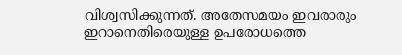വിശ്വസിക്കുന്നത്. അതേസമയം ഇവരാരും ഇറാനെതിരെയുള്ള ഉപരോധത്തെ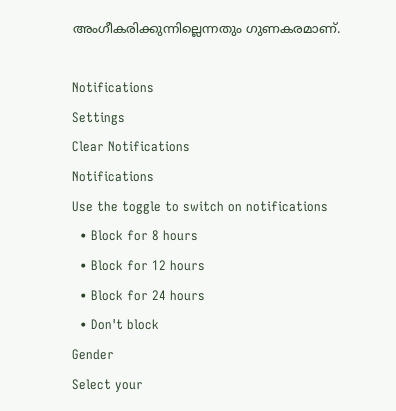അംഗീകരിക്കുന്നില്ലെന്നതും ഗുണകരമാണ്.

Notifications
Settings
Clear Notifications
Notifications
Use the toggle to switch on notifications
  • Block for 8 hours
  • Block for 12 hours
  • Block for 24 hours
  • Don't block
Gender
Select your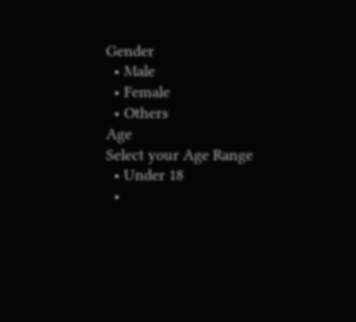Gender
  • Male
  • Female
  • Others
Age
Select your Age Range
  • Under 18
  •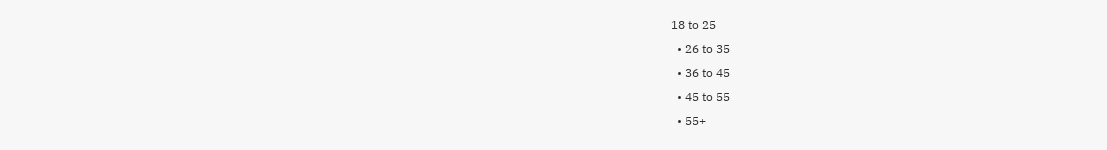18 to 25
  • 26 to 35
  • 36 to 45
  • 45 to 55
  • 55+